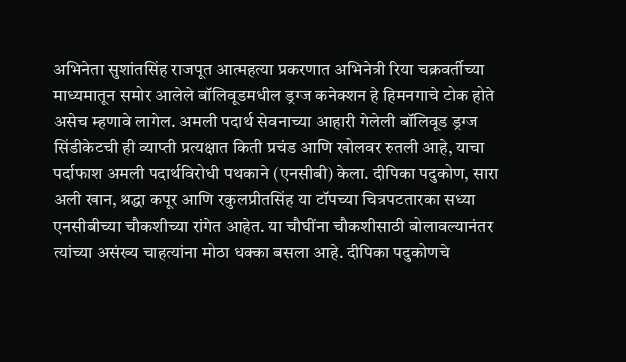अभिनेता सुशांतसिंह राजपूत आत्महत्या प्रकरणात अभिनेत्री रिया चक्रवर्तीच्या माध्यमातून समोर आलेले बॉलिवूडमधील ड्रग्ज कनेक्शन हे हिमनगाचे टोक होते असेच म्हणावे लागेल. अमली पदार्थ सेवनाच्या आहारी गेलेली बॉलिवूड ड्रग्ज सिंडीकेटची ही व्याप्ती प्रत्यक्षात किती प्रचंड आणि खोलवर रुतली आहे, याचा पर्दाफाश अमली पदार्थविरोधी पथकाने (एनसीबी) केला. दीपिका पदुकोण, सारा अली खान, श्रद्धा कपूर आणि रकुलप्रीतसिंह या टॉपच्या चित्रपटतारका सध्या एनसीबीच्या चौकशीच्या रांगेत आहेत. या चौघींना चौकशीसाठी बोलावल्यानंतर त्यांच्या असंख्य चाहत्यांना मोठा धक्का बसला आहे. दीपिका पदुकोणचे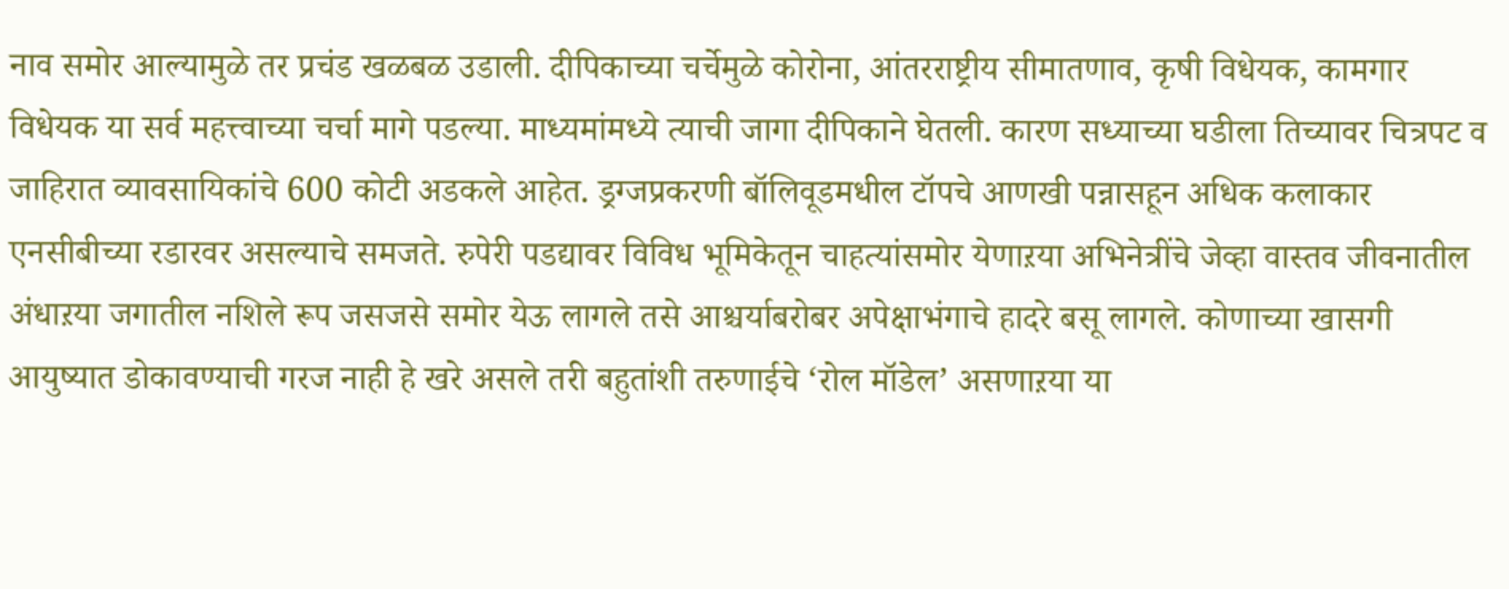नाव समोर आल्यामुळे तर प्रचंड खळबळ उडाली. दीपिकाच्या चर्चेमुळे कोरोना, आंतरराष्ट्रीय सीमातणाव, कृषी विधेयक, कामगार विधेयक या सर्व महत्त्वाच्या चर्चा मागे पडल्या. माध्यमांमध्ये त्याची जागा दीपिकाने घेतली. कारण सध्याच्या घडीला तिच्यावर चित्रपट व जाहिरात व्यावसायिकांचे 600 कोटी अडकले आहेत. ड्रग्जप्रकरणी बॉलिवूडमधील टॉपचे आणखी पन्नासहून अधिक कलाकार एनसीबीच्या रडारवर असल्याचे समजते. रुपेरी पडद्यावर विविध भूमिकेतून चाहत्यांसमोर येणाऱया अभिनेत्रींचे जेव्हा वास्तव जीवनातील अंधाऱया जगातील नशिले रूप जसजसे समोर येऊ लागले तसे आश्चर्याबरोबर अपेक्षाभंगाचे हादरे बसू लागले. कोणाच्या खासगी आयुष्यात डोकावण्याची गरज नाही हे खरे असले तरी बहुतांशी तरुणाईचे ‘रोल मॉडेल’ असणाऱया या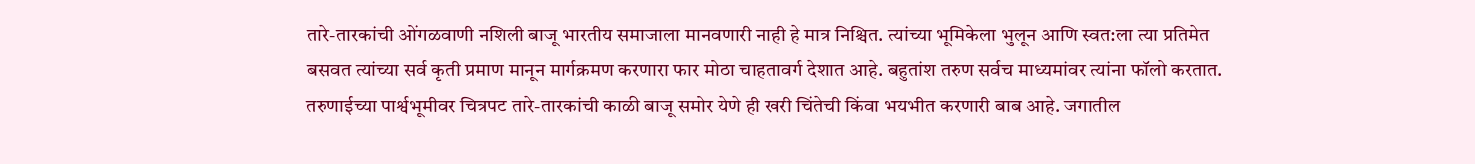तारे-तारकांची ओंगळवाणी नशिली बाजू भारतीय समाजाला मानवणारी नाही हे मात्र निश्चित. त्यांच्या भूमिकेला भुलून आणि स्वत:ला त्या प्रतिमेत बसवत त्यांच्या सर्व कृती प्रमाण मानून मार्गक्रमण करणारा फार मोठा चाहतावर्ग देशात आहे. बहुतांश तरुण सर्वच माध्यमांवर त्यांना फॉलो करतात. तरुणाईच्या पार्श्वभूमीवर चित्रपट तारे-तारकांची काळी बाजू समोर येणे ही खरी चिंतेची किंवा भयभीत करणारी बाब आहे. जगातील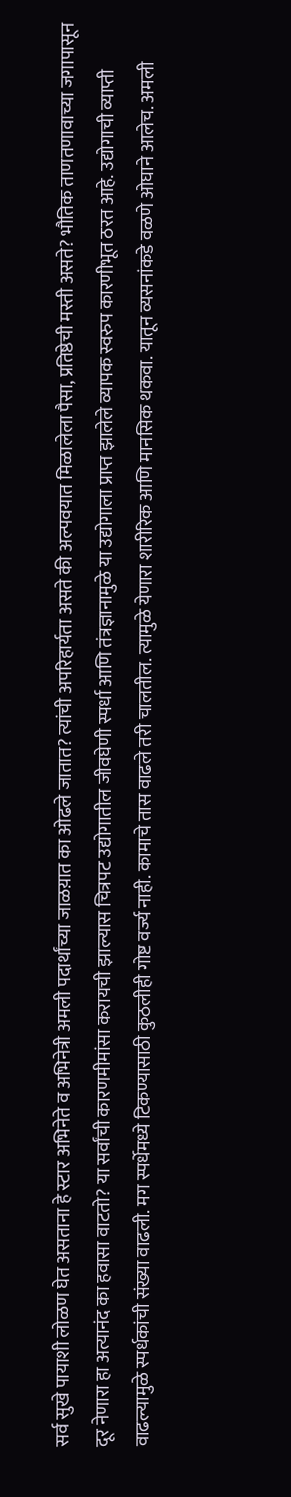सर्व सुखे पायाशी लोळण घेत असताना हे स्टार अभिनेते व अभिनेत्री अमली पदार्थांच्या जाळय़ात का ओढले जातात? त्यांची अपरिहार्यता असते की अल्पवयात मिळालेला पैसा, प्रतिष्ठेची मस्ती असते? भौतिक ताणतणावाच्या जगापासून दूर नेणारा हा अत्यानंद का हवासा वाटतो? या सर्वांची कारणमीमांसा करायची झाल्यास चित्रपट उद्योगातील जीवघेणी स्पर्धा आणि तंत्रज्ञानामुळे या उद्योगाला प्राप्त झालेले व्यापक स्वरुप कारणीभूत ठरत आहे. उद्योगाची व्याप्ती वाढल्यामुळे स्पर्धकांची संख्या वाढली. मग स्पर्धेमध्ये टिकण्यासाठी कुठलीही गोष्ट वर्ज्य नाही. कामाचे तास वाढले तरी चालतील. त्यामुळे येणारा शारीरिक आणि मानसिक थकवा. यातून व्यसनांकडे वळणे ओघाने आलेच. अमली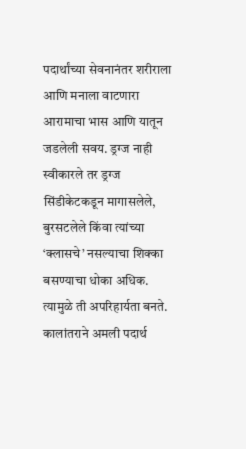पदार्थांच्या सेवनानंतर शरीराला आणि मनाला वाटणारा आरामाचा भास आणि यातून जडलेली सवय. ड्रग्ज नाही स्वीकारले तर ड्रग्ज सिंडीकेटकडून मागासलेले, बुरसटलेले किंवा त्यांच्या ‘क्लासचे’ नसल्याचा शिक्का बसण्याचा धोका अधिक. त्यामुळे ती अपरिहार्यता बनते. कालांतराने अमली पदार्थ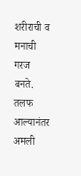शरीराची व मनाची गरज बनते. तलफ आल्यानंतर अमली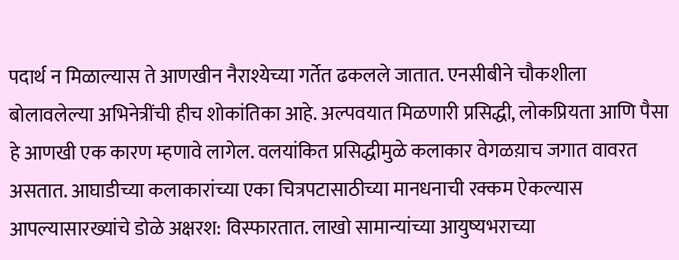पदार्थ न मिळाल्यास ते आणखीन नैराश्येच्या गर्तेत ढकलले जातात. एनसीबीने चौकशीला बोलावलेल्या अभिनेत्रींची हीच शोकांतिका आहे. अल्पवयात मिळणारी प्रसिद्धी, लोकप्रियता आणि पैसा हे आणखी एक कारण म्हणावे लागेल. वलयांकित प्रसिद्धीमुळे कलाकार वेगळय़ाच जगात वावरत असतात. आघाडीच्या कलाकारांच्या एका चित्रपटासाठीच्या मानधनाची रक्कम ऐकल्यास आपल्यासारख्यांचे डोळे अक्षरश: विस्फारतात. लाखो सामान्यांच्या आयुष्यभराच्या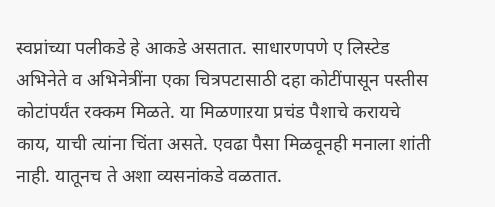स्वप्नांच्या पलीकडे हे आकडे असतात. साधारणपणे ए लिस्टेड अभिनेते व अभिनेत्रींना एका चित्रपटासाठी दहा कोटींपासून पस्तीस कोटांपर्यंत रक्कम मिळते. या मिळणाऱया प्रचंड पैशाचे करायचे काय, याची त्यांना चिंता असते. एवढा पैसा मिळवूनही मनाला शांती नाही. यातूनच ते अशा व्यसनांकडे वळतात.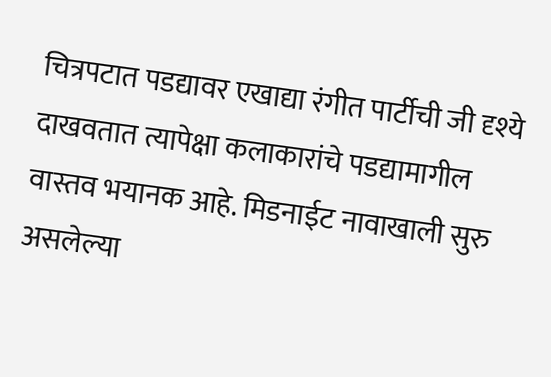चित्रपटात पडद्यावर एखाद्या रंगीत पार्टीची जी दृश्ये दाखवतात त्यापेक्षा कलाकारांचे पडद्यामागील वास्तव भयानक आहे. मिडनाईट नावाखाली सुरु असलेल्या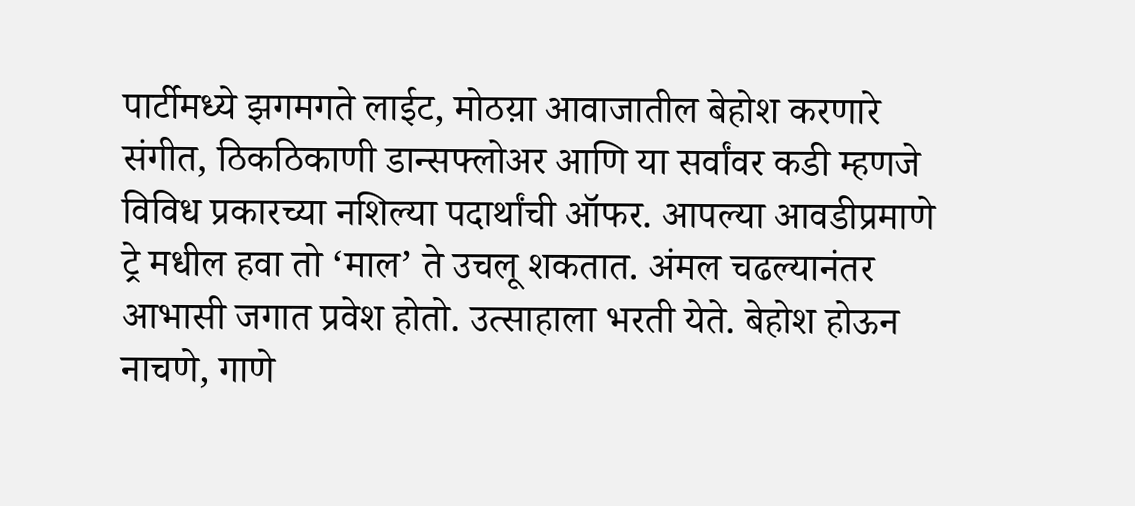पार्टीमध्ये झगमगते लाईट, मोठय़ा आवाजातील बेहोश करणारे संगीत, ठिकठिकाणी डान्सफ्लोअर आणि या सर्वांवर कडी म्हणजे विविध प्रकारच्या नशिल्या पदार्थांची ऑफर. आपल्या आवडीप्रमाणे ट्रे मधील हवा तो ‘माल’ ते उचलू शकतात. अंमल चढल्यानंतर आभासी जगात प्रवेश होतो. उत्साहाला भरती येते. बेहोश होऊन नाचणे, गाणे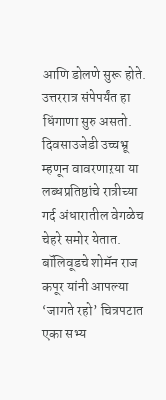आणि डोलणे सुरू होते. उत्तररात्र संपेपर्यंत हा धिंगाणा सुरु असतो. दिवसाउजेडी उच्चभ्रू म्हणून वावरणाऱया या लब्धप्रतिष्ठांचे रात्रीच्या गर्द अंधारातील वेगळेच चेहरे समोर येतात. बॉलिवूडचे शोमॅन राज कपूर यांनी आपल्या ‘जागते रहो’ चित्रपटात एका सभ्य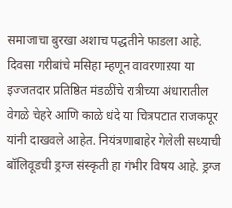समाजाचा बुरखा अशाच पद्धतीने फाडला आहे. दिवसा गरीबांचे मसिहा म्हणून वावरणाऱया या इज्जतदार प्रतिष्ठित मंडळींचे रात्रीच्या अंधारातील वेगळे चेहरे आणि काळे धंदे या चित्रपटात राजकपूर यांनी दाखवले आहेत. नियंत्रणाबाहेर गेलेली सध्याची बॉलिवूडची ड्रग्ज संस्कृती हा गंभीर विषय आहे. ड्रग्ज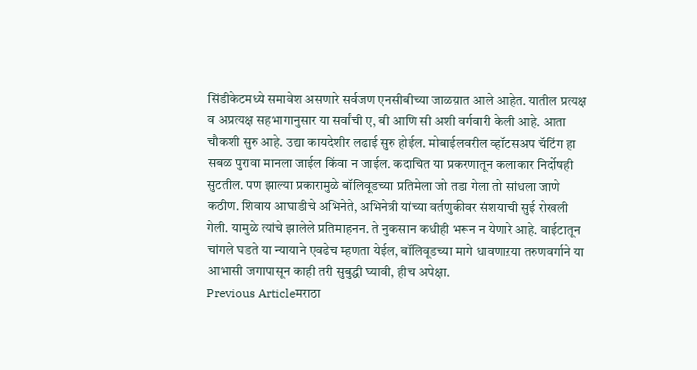सिंडीकेटमध्ये समावेश असणारे सर्वजण एनसीबीच्या जाळय़ात आले आहेत. यातील प्रत्यक्ष व अप्रत्यक्ष सहभागानुसार या सर्वांची ए, बी आणि सी अशी वर्गवारी केली आहे. आता चौकशी सुरु आहे. उद्या कायदेशीर लढाई सुरु होईल. मोबाईलवरील व्हॉटसअप चॅटिंग हा सबळ पुरावा मानला जाईल किंवा न जाईल. कदाचित या प्रकरणातून कलाकार निर्दोषही सुटतील. पण झाल्या प्रकारामुळे बॉलिवूडच्या प्रतिमेला जो तडा गेला तो सांधला जाणे कठीण. शिवाय आघाडीचे अभिनेते, अभिनेत्री यांच्या वर्तणुकीवर संशयाची सुई रोखली गेली. यामुळे त्यांचे झालेले प्रतिमाहनन. ते नुकसान कधीही भरून न येणारे आहे. वाईटातून चांगले घडते या न्यायाने एवढेच म्हणता येईल, बॉलिवूडच्या मागे धावणाऱया तरुणवर्गाने या आभासी जगापासून काही तरी सुबुद्धी घ्यावी, हीच अपेक्षा.
Previous Articleमराठा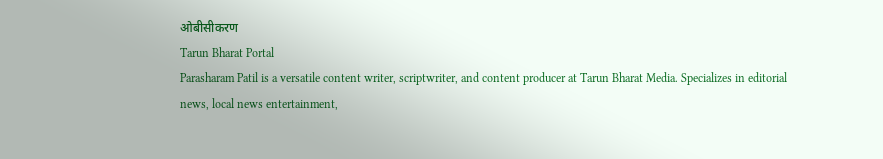ओबीसीकरण
Tarun Bharat Portal
Parasharam Patil is a versatile content writer, scriptwriter, and content producer at Tarun Bharat Media. Specializes in editorial news, local news entertainment,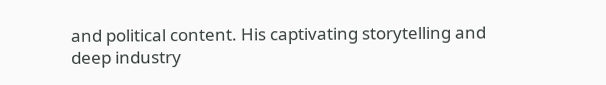and political content. His captivating storytelling and deep industry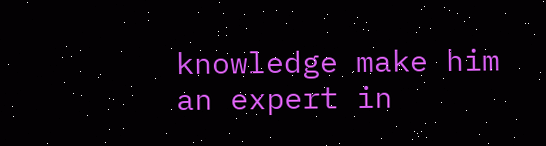knowledge make him an expert in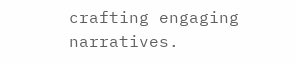crafting engaging narratives.